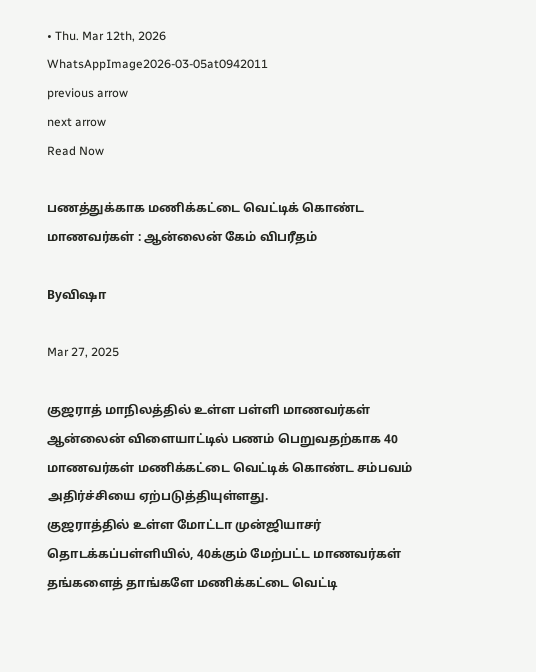• Thu. Mar 12th, 2026
WhatsAppImage2026-03-05at0942011
previous arrow
next arrow
Read Now

பணத்துக்காக மணிக்கட்டை வெட்டிக் கொண்ட மாணவர்கள் : ஆன்லைன் கேம் விபரீதம்

Byவிஷா

Mar 27, 2025

குஜராத் மாநிலத்தில் உள்ள பள்ளி மாணவர்கள் ஆன்லைன் விளையாட்டில் பணம் பெறுவதற்காக 40 மாணவர்கள் மணிக்கட்டை வெட்டிக் கொண்ட சம்பவம் அதிர்ச்சியை ஏற்படுத்தியுள்ளது.
குஜராத்தில் உள்ள மோட்டா முன்ஜியாசர் தொடக்கப்பள்ளியில், 40க்கும் மேற்பட்ட மாணவர்கள் தங்களைத் தாங்களே மணிக்கட்டை வெட்டி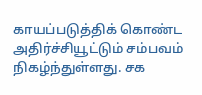காயப்படுத்திக் கொண்ட அதிர்ச்சியூட்டும் சம்பவம் நிகழ்ந்துள்ளது. சக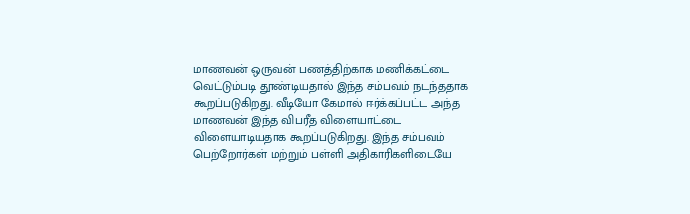மாணவன் ஒருவன் பணத்திற்காக மணிக்கட்டை வெட்டும்படி தூண்டியதால் இந்த சம்பவம் நடந்ததாக கூறப்படுகிறது. வீடியோ கேமால் ஈர்க்கப்பட்ட அந்த மாணவன் இந்த விபரீத விளையாட்டை விளையாடியதாக கூறப்படுகிறது. இந்த சம்பவம் பெற்றோர்கள் மற்றும் பள்ளி அதிகாரிகளிடையே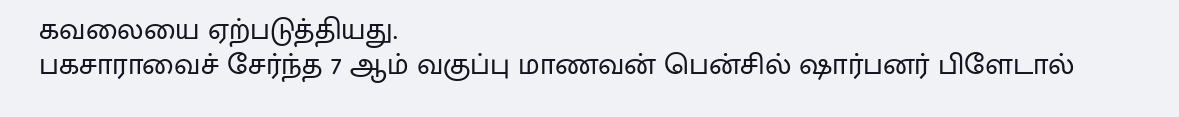கவலையை ஏற்படுத்தியது.
பகசாராவைச் சேர்ந்த 7 ஆம் வகுப்பு மாணவன் பென்சில் ஷார்பனர் பிளேடால்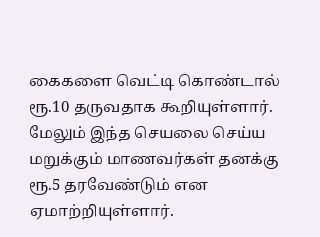கைகளை வெட்டி கொண்டால் ரூ.10 தருவதாக கூறியுள்ளார். மேலும் இந்த செயலை செய்ய மறுக்கும் மாணவர்கள் தனக்கு ரூ.5 தரவேண்டும் என ஏமாற்றியுள்ளார்.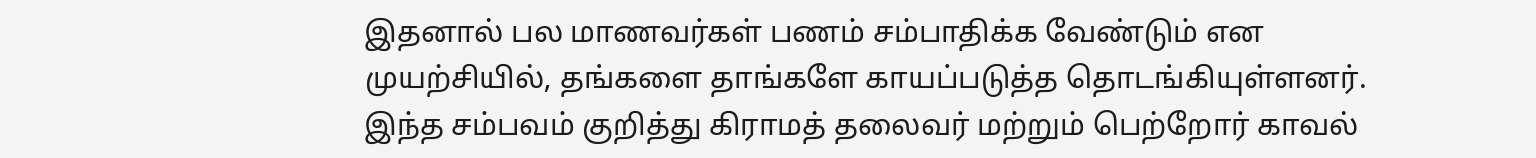இதனால் பல மாணவர்கள் பணம் சம்பாதிக்க வேண்டும் என முயற்சியில், தங்களை தாங்களே காயப்படுத்த தொடங்கியுள்ளனர்.
இந்த சம்பவம் குறித்து கிராமத் தலைவர் மற்றும் பெற்றோர் காவல்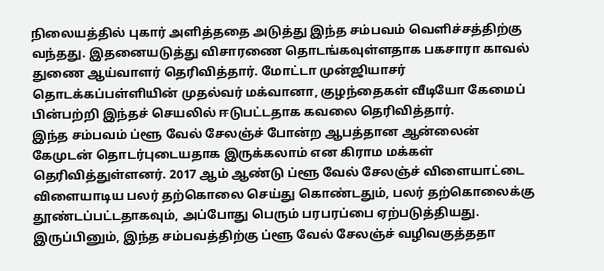நிலையத்தில் புகார் அளித்ததை அடுத்து இந்த சம்பவம் வெளிச்சத்திற்கு வந்தது. இதனையடுத்து விசாரணை தொடங்கவுள்ளதாக பகசாரா காவல் துணை ஆய்வாளர் தெரிவித்தார். மோட்டா முன்ஜியாசர் தொடக்கப்பள்ளியின் முதல்வர் மக்வானா, குழந்தைகள் வீடியோ கேமைப் பின்பற்றி இந்தச் செயலில் ஈடுபட்டதாக கவலை தெரிவித்தார்.
இந்த சம்பவம் ப்ளூ வேல் சேலஞ்ச் போன்ற ஆபத்தான ஆன்லைன் கேமுடன் தொடர்புடையதாக இருக்கலாம் என கிராம மக்கள் தெரிவித்துள்ளனர். 2017 ஆம் ஆண்டு ப்ளூ வேல் சேலஞ்ச் விளையாட்டை விளையாடிய பலர் தற்கொலை செய்து கொண்டதும், பலர் தற்கொலைக்கு தூண்டப்பட்டதாகவும், அப்போது பெரும் பரபரப்பை ஏற்படுத்தியது. இருப்பினும், இந்த சம்பவத்திற்கு ப்ளூ வேல் சேலஞ்ச் வழிவகுத்ததா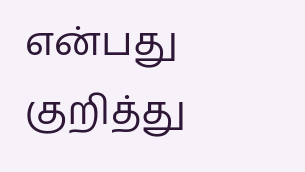என்பது குறித்து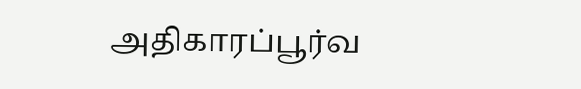அதிகாரப்பூர்வ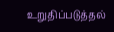உறுதிப்படுத்தல்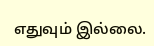எதுவும் இல்லை.